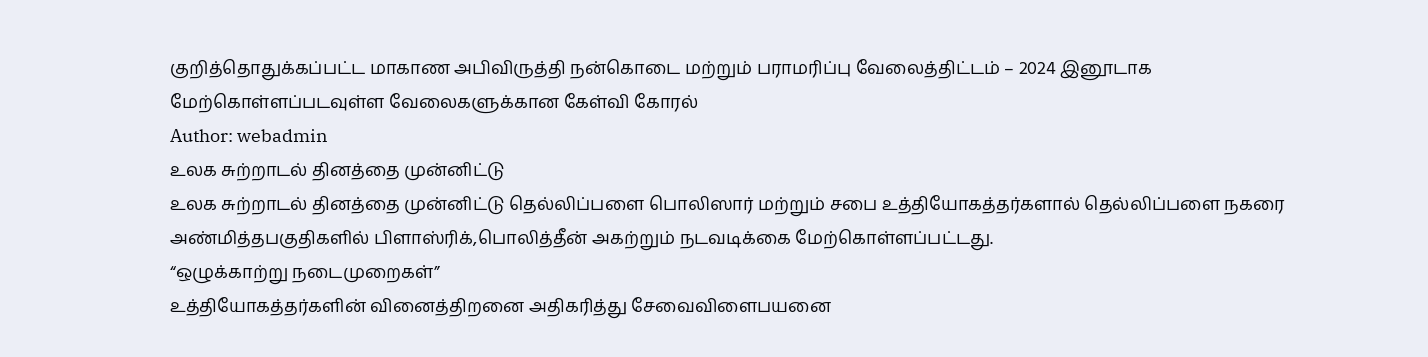குறித்தொதுக்கப்பட்ட மாகாண அபிவிருத்தி நன்கொடை மற்றும் பராமரிப்பு வேலைத்திட்டம் – 2024 இனூடாக மேற்கொள்ளப்படவுள்ள வேலைகளுக்கான கேள்வி கோரல்
Author: webadmin
உலக சுற்றாடல் தினத்தை முன்னிட்டு
உலக சுற்றாடல் தினத்தை முன்னிட்டு தெல்லிப்பளை பொலிஸார் மற்றும் சபை உத்தியோகத்தர்களால் தெல்லிப்பளை நகரை அண்மித்தபகுதிகளில் பிளாஸ்ரிக்,பொலித்தீன் அகற்றும் நடவடிக்கை மேற்கொள்ளப்பட்டது.
“ஒழுக்காற்று நடைமுறைகள்”
உத்தியோகத்தர்களின் வினைத்திறனை அதிகரித்து சேவைவிளைபயனை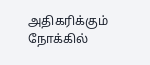அதிகரிக்கும் நோக்கில்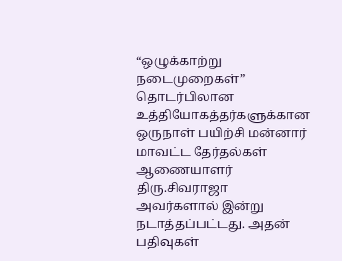“ஒழுக்காற்று நடைமுறைகள்” தொடர்பிலான உத்தியோகத்தர்களுக்கான ஒருநாள் பயிற்சி மன்னார் மாவட்ட தேர்தல்கள் ஆணையாளர் திரு.சிவராஜா அவர்களால் இன்று நடாத்தப்பட்டது. அதன் பதிவுகள்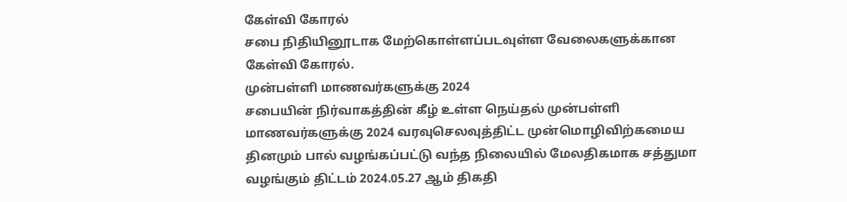கேள்வி கோரல்
சபை நிதியினூடாக மேற்கொள்ளப்படவுள்ள வேலைகளுக்கான கேள்வி கோரல்.
முன்பள்ளி மாணவர்களுக்கு 2024
சபையின் நிர்வாகத்தின் கீழ் உள்ள நெய்தல் முன்பள்ளி மாணவர்களுக்கு 2024 வரவுசெலவுத்திட்ட முன்மொழிவிற்கமைய தினமும் பால் வழங்கப்பட்டு வந்த நிலையில் மேலதிகமாக சத்துமா வழங்கும் திட்டம் 2024.05.27 ஆம் திகதி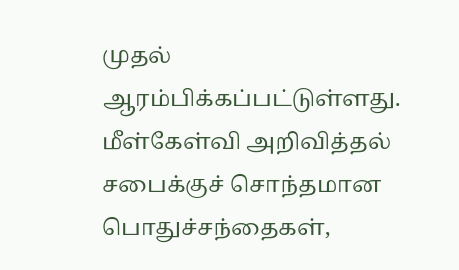முதல் ஆரம்பிக்கப்பட்டுள்ளது.
மீள்கேள்வி அறிவித்தல்
சபைக்குச் சொந்தமான பொதுச்சந்தைகள்,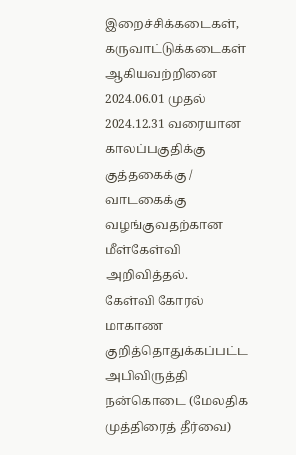இறைச்சிக்கடைகள், கருவாட்டுக்கடைகள் ஆகியவற்றினை 2024.06.01 முதல் 2024.12.31 வரையான காலப்பகுதிக்கு குத்தகைக்கு / வாடகைக்கு வழங்குவதற்கான மீள்கேள்வி அறிவித்தல்.
கேள்வி கோரல்
மாகாண குறித்தொதுக்கப்பட்ட அபிவிருத்தி நன்கொடை (மேலதிக முத்திரைத் தீர்வை)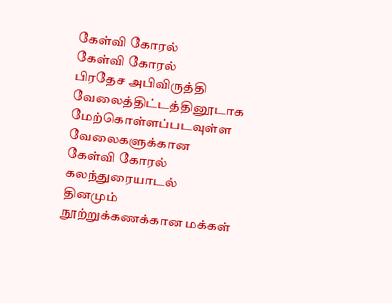கேள்வி கோரல்
கேள்வி கோரல்
பிரதேச அபிவிருத்தி வேலைத்திட்டத்தினூடாக மேற்கொள்ளப்படவுள்ள வேலைகளுக்கான கேள்வி கோரல்
கலந்துரையாடல்
தினமும் நூற்றுக்கணக்கான மக்கள்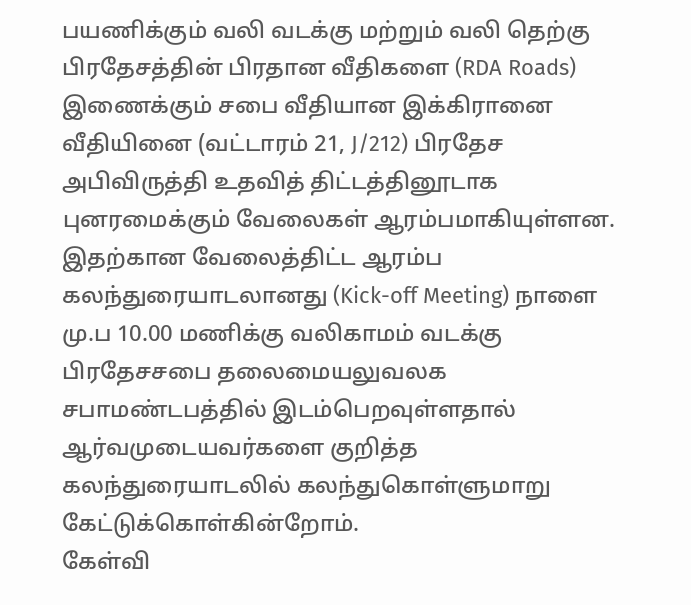பயணிக்கும் வலி வடக்கு மற்றும் வலி தெற்கு பிரதேசத்தின் பிரதான வீதிகளை (RDA Roads) இணைக்கும் சபை வீதியான இக்கிரானை வீதியினை (வட்டாரம் 21, J/212) பிரதேச அபிவிருத்தி உதவித் திட்டத்தினூடாக புனரமைக்கும் வேலைகள் ஆரம்பமாகியுள்ளன. இதற்கான வேலைத்திட்ட ஆரம்ப கலந்துரையாடலானது (Kick-off Meeting) நாளை மு.ப 10.00 மணிக்கு வலிகாமம் வடக்கு பிரதேசசபை தலைமையலுவலக சபாமண்டபத்தில் இடம்பெறவுள்ளதால் ஆர்வமுடையவர்களை குறித்த கலந்துரையாடலில் கலந்துகொள்ளுமாறு கேட்டுக்கொள்கின்றோம்.
கேள்வி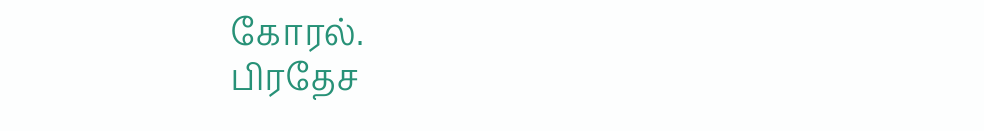கோரல்.
பிரதேச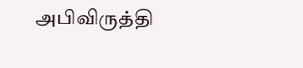அபிவிருத்தி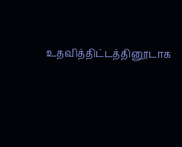உதவித்திட்டத்தினூடாக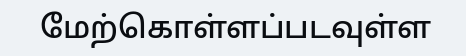மேற்கொள்ளப்படவுள்ள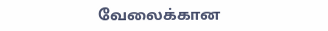வேலைக்கான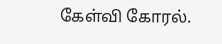கேள்வி கோரல்.